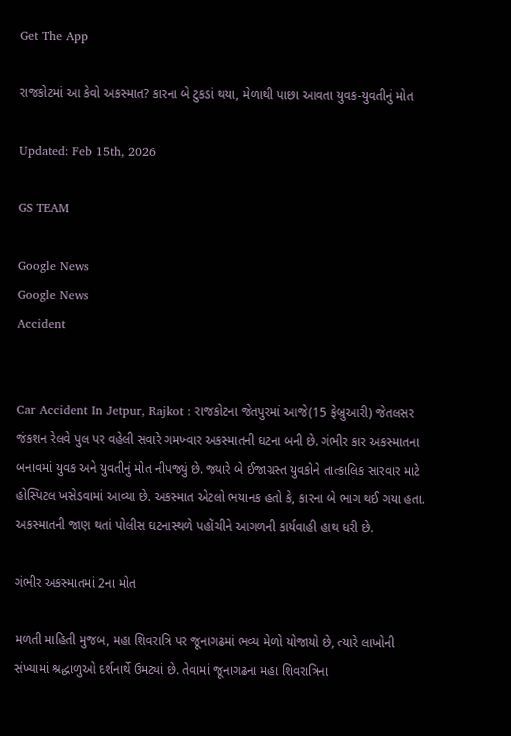Get The App

રાજકોટમાં આ કેવો અકસ્માત? કારના બે ટુકડાં થયા, મેળાથી પાછા આવતા યુવક-યુવતીનું મોત

Updated: Feb 15th, 2026

GS TEAM

Google News
Google News
Accident


Car Accident In Jetpur, Rajkot : રાજકોટના જેતપુરમાં આજે(15 ફેબ્રુઆરી) જેતલસર જંકશન રેલવે પુલ પર વહેલી સવારે ગમખ્વાર અકસ્માતની ઘટના બની છે. ગંભીર કાર અકસ્માતના બનાવમાં યુવક અને યુવતીનું મોત નીપજ્યું છે. જ્યારે બે ઈજાગ્રસ્ત યુવકોને તાત્કાલિક સારવાર માટે હોસ્પિટલ ખસેડવામાં આવ્યા છે. અકસ્માત એટલો ભયાનક હતો કે, કારના બે ભાગ થઈ ગયા હતા. અકસ્માતની જાણ થતાં પોલીસ ઘટનાસ્થળે પહોંચીને આગળની કાર્યવાહી હાથ ધરી છે.

ગંભીર અકસ્માતમાં 2ના મોત

મળતી માહિતી મુજબ, મહા શિવરાત્રિ પર જૂનાગઢમાં ભવ્ય મેળો યોજાયો છે, ત્યારે લાખોની સંખ્યામાં શ્રદ્ધાળુઓ દર્શનાર્થે ઉમટ્યાં છે. તેવામાં જૂનાગઢના મહા શિવરાત્રિના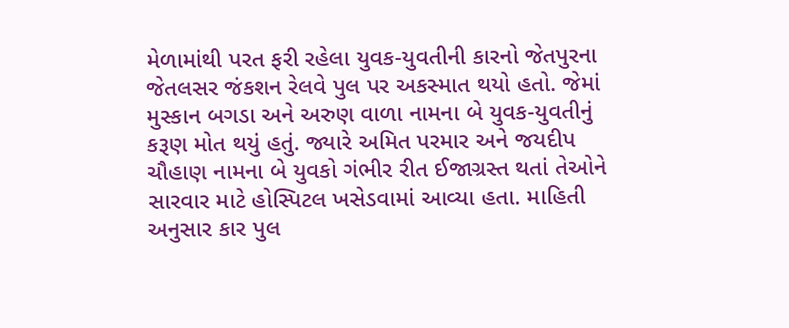મેળામાંથી પરત ફરી રહેલા યુવક-યુવતીની કારનો જેતપુરના જેતલસર જંકશન રેલવે પુલ પર અકસ્માત થયો હતો. જેમાં મુસ્કાન બગડા અને અરુણ વાળા નામના બે યુવક-યુવતીનું કરૂણ મોત થયું હતું. જ્યારે અમિત પરમાર અને જયદીપ ચૌહાણ નામના બે યુવકો ગંભીર રીત ઈજાગ્રસ્ત થતાં તેઓને સારવાર માટે હોસ્પિટલ ખસેડવામાં આવ્યા હતા. માહિતી અનુસાર કાર પુલ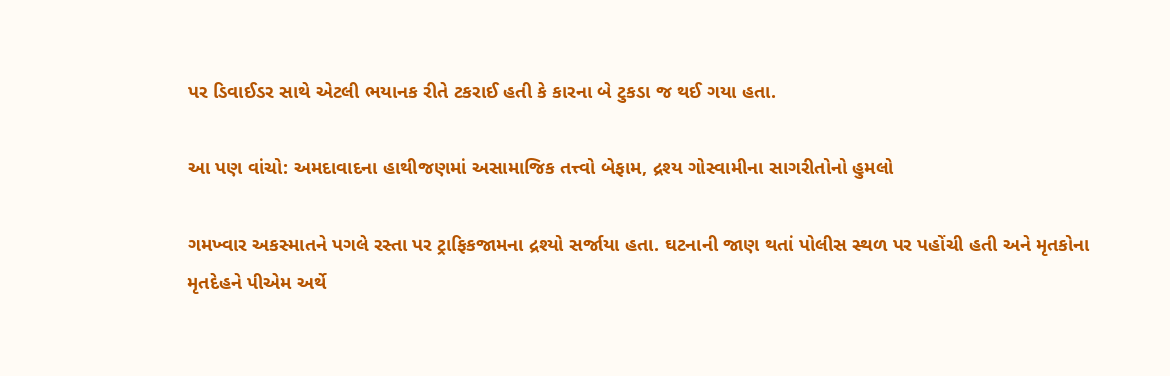પર ડિવાઈડર સાથે એટલી ભયાનક રીતે ટકરાઈ હતી કે કારના બે ટુકડા જ થઈ ગયા હતા.

આ પણ વાંચો: અમદાવાદના હાથીજણમાં અસામાજિક તત્ત્વો બેફામ, દ્રશ્ય ગોસ્વામીના સાગરીતોનો હુમલો

ગમખ્વાર અકસ્માતને પગલે રસ્તા પર ટ્રાફિકજામના દ્રશ્યો સર્જાયા હતા. ઘટનાની જાણ થતાં પોલીસ સ્થળ પર પહોંચી હતી અને મૃતકોના મૃતદેહને પીએમ અર્થે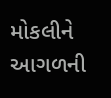મોકલીને આગળની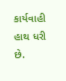કાર્યવાહી હાથ ધરી છે.